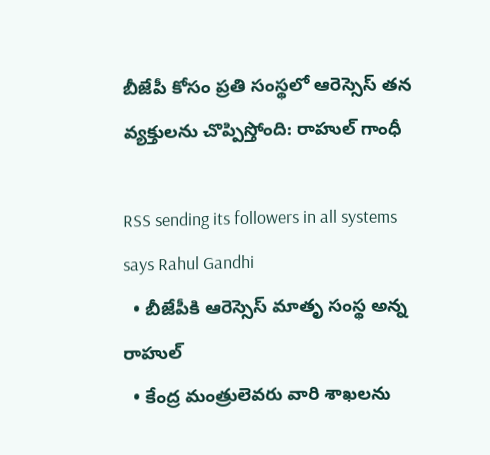బీజేపీ కోసం ప్రతి సంస్థలో ఆరెస్సెస్ తన వ్యక్తులను చొప్పిస్తోంది: రాహుల్ గాంధీ

RSS sending its followers in all systems says Rahul Gandhi
  • బీజేపీకి ఆరెస్సెస్ మాతృ సంస్థ అన్న రాహుల్
  • కేంద్ర మంత్రులెవరు వారి శాఖలను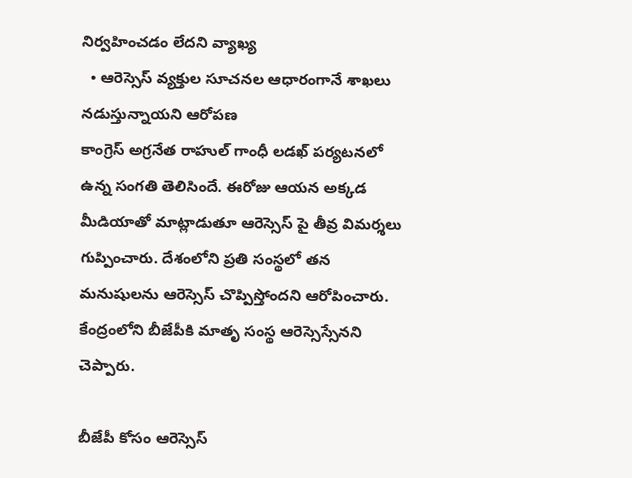నిర్వహించడం లేదని వ్యాఖ్య
  • ఆరెస్సెస్ వ్యక్తుల సూచనల ఆధారంగానే శాఖలు నడుస్తున్నాయని ఆరోపణ
కాంగ్రెస్ అగ్రనేత రాహుల్ గాంధీ లడఖ్ పర్యటనలో ఉన్న సంగతి తెలిసిందే. ఈరోజు ఆయన అక్కడ మీడియాతో మాట్లాడుతూ ఆరెస్సెస్ పై తీవ్ర విమర్శలు గుప్పించారు. దేశంలోని ప్రతి సంస్థలో తన మనుషులను ఆరెస్సెస్ చొప్పిస్తోందని ఆరోపించారు. కేంద్రంలోని బీజేపీకి మాతృ సంస్థ ఆరెస్సెస్సేనని చెప్పారు.

బీజేపీ కోసం ఆరెస్సెస్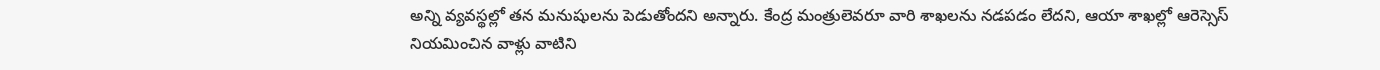అన్ని వ్యవస్థల్లో తన మనుషులను పెడుతోందని అన్నారు. కేంద్ర మంత్రులెవరూ వారి శాఖలను నడపడం లేదని, ఆయా శాఖల్లో ఆరెస్సెస్ నియమించిన వాళ్లు వాటిని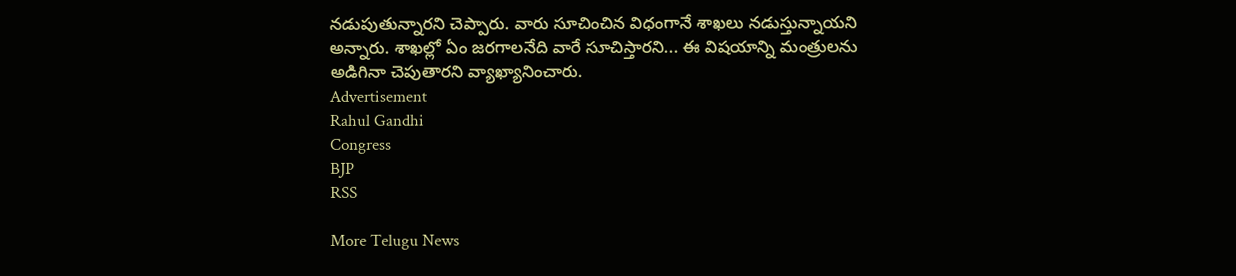నడుపుతున్నారని చెప్పారు. వారు సూచించిన విధంగానే శాఖలు నడుస్తున్నాయని అన్నారు. శాఖల్లో ఏం జరగాలనేది వారే సూచిస్తారని... ఈ విషయాన్ని మంత్రులను అడిగినా చెపుతారని వ్యాఖ్యానించారు.
Advertisement
Rahul Gandhi
Congress
BJP
RSS

More Telugu News